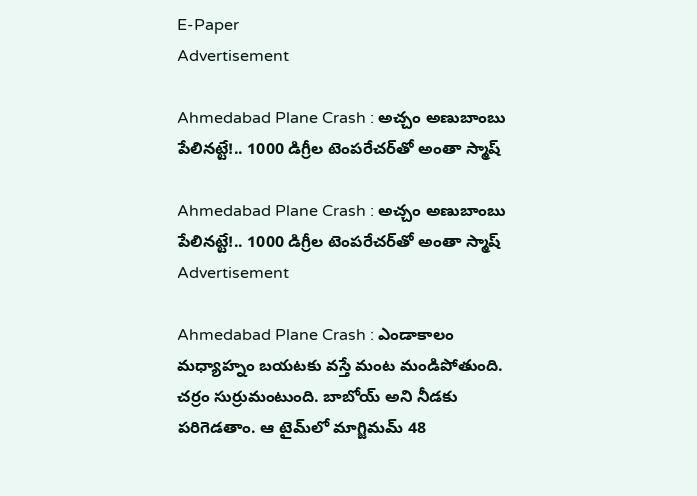E-Paper
Advertisement

Ahmedabad Plane Crash : అచ్చం అణుబాంబు పేలినట్టే!.. 1000 డిగ్రీల టెంపరేచర్‌తో అంతా స్మాష్

Ahmedabad Plane Crash : అచ్చం అణుబాంబు పేలినట్టే!.. 1000 డిగ్రీల టెంపరేచర్‌తో అంతా స్మాష్
Advertisement

Ahmedabad Plane Crash : ఎండాకాలం మధ్యాహ్నం బయటకు వస్తే మంట మండిపోతుంది. చర్రం సుర్రుమంటుంది. బాబోయ్ అని నీడకు పరిగెడతాం. ఆ టైమ్‌లో మాగ్జిమమ్ 48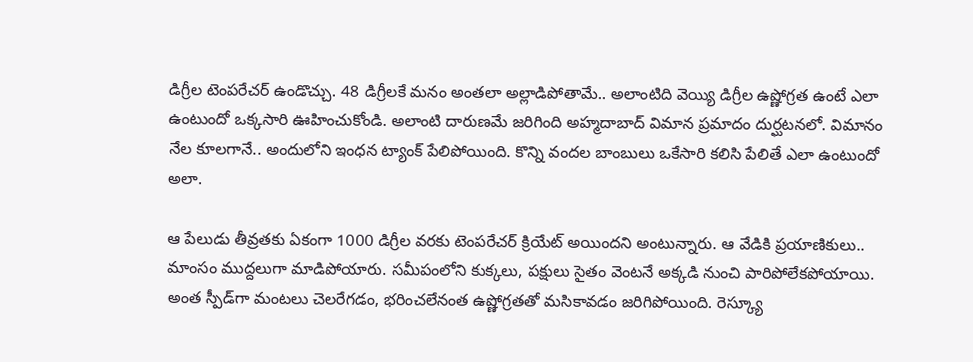డిగ్రీల టెంపరేచర్ ఉండొచ్చు. 48 డిగ్రీలకే మనం అంతలా అల్లాడిపోతామే.. అలాంటిది వెయ్యి డిగ్రీల ఉష్ణోగ్రత ఉంటే ఎలా ఉంటుందో ఒక్కసారి ఊహించుకోండి. అలాంటి దారుణమే జరిగింది అహ్మదాబాద్ విమాన ప్రమాదం దుర్ఘటనలో. విమానం నేల కూలగానే.. అందులోని ఇంధన ట్యాంక్ పేలిపోయింది. కొన్ని వందల బాంబులు ఒకేసారి కలిసి పేలితే ఎలా ఉంటుందో అలా.

ఆ పేలుడు తీవ్రతకు ఏకంగా 1000 డిగ్రీల వరకు టెంపరేచర్ క్రియేట్ అయిందని అంటున్నారు. ఆ వేడికి ప్రయాణికులు.. మాంసం ముద్దలుగా మాడిపోయారు. సమీపంలోని కుక్కలు, పక్షులు సైతం వెంటనే అక్కడి నుంచి పారిపోలేకపోయాయి. అంత స్పీడ్‌గా మంటలు చెలరేగడం, భరించలేనంత ఉష్ణోగ్రతతో మసికావడం జరిగిపోయింది. రెస్క్యూ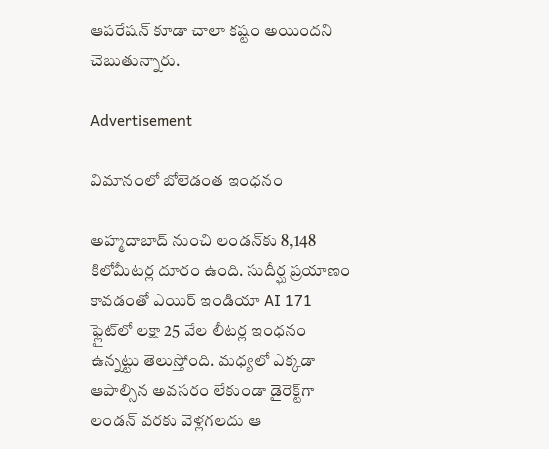ఆపరేషన్ కూడా చాలా కష్టం అయిందని చెబుతున్నారు.

Advertisement

విమానంలో బోలెడంత ఇంధనం

అహ్మదాబాద్ నుంచి లండన్‌కు 8,148 కిలోమీటర్ల దూరం ఉంది. సుదీర్ఘ ప్రయాణం కావడంతో ఎయిర్ ఇండియా AI 171 ఫ్లైట్‌లో లక్షా 25 వేల లీటర్ల ఇంధనం ఉన్నట్టు తెలుస్తోంది. మధ్యలో ఎక్కడా ఆపాల్సిన అవసరం లేకుండా డైరెక్ట్‌గా లండన్ వరకు వెళ్లగలదు ఆ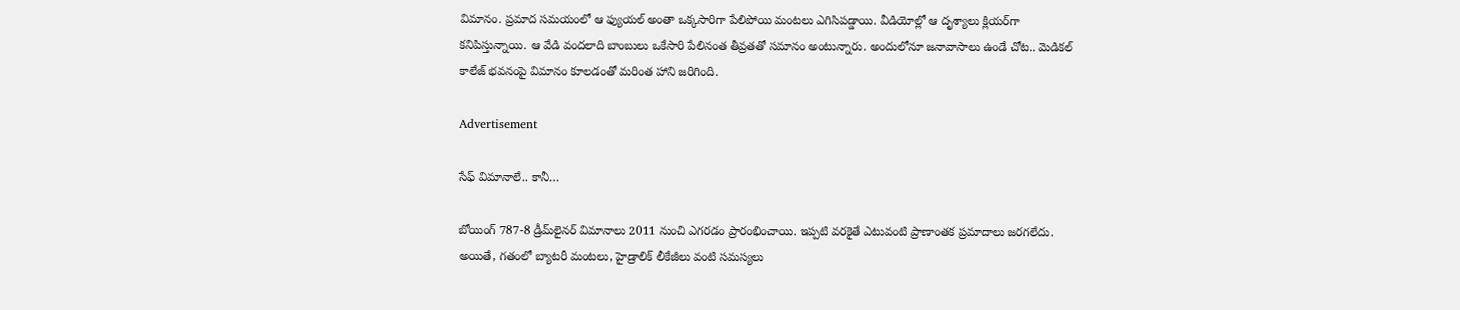విమానం. ప్రమాద సమయంలో ఆ ఫ్యుయల్ అంతా ఒక్కసారిగా పేలిపోయి మంటలు ఎగిసిపడ్డాయి. వీడియోల్లో ఆ దృశ్యాలు క్లియర్‌గా కనిపిస్తున్నాయి. ఆ వేడి వందలాది బాంబులు ఒకేసారి పేలినంత తీవ్రతతో సమానం అంటున్నారు. అందులోనూ జనావాసాలు ఉండే చోట.. మెడికల్ కాలేజ్ భవనంపై విమానం కూలడంతో మరింత హాని జరిగింది.

Advertisement

సేఫ్ విమానాలే.. కానీ…

బోయింగ్ 787-8 డ్రీమ్‌లైనర్ విమానాలు 2011 నుంచి ఎగరడం ప్రారంభించాయి. ఇప్పటి వరకైతే ఎటువంటి ప్రాణాంతక ప్రమాదాలు జరగలేదు. అయితే, గతంలో బ్యాటరీ మంటలు, హైడ్రాలిక్ లీకేజీలు వంటి సమస్యలు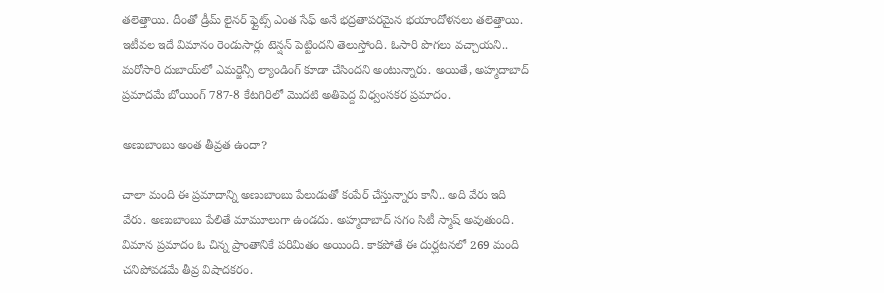తలెత్తాయి. దీంతో డ్రీమ్ లైనర్ ఫ్లైట్స్‌ ఎంత సేఫ్ అనే భద్రతాపరమైన భయాందోళనలు తలెత్తాయి. ఇటీవల ఇదే విమానం రెండుసార్లు టెన్షన్ పెట్టిందని తెలుస్తోంది. ఓసారి పొగలు వచ్చాయని.. మరోసారి దుబాయ్‌లో ఎమర్జెన్సీ ల్యాండింగ్ కూడా చేసిందని అంటున్నారు. అయితే, అహ్మదాబాద్ ప్రమాదమే బోయింగ్ 787-8 కేటగిరిలో మొదటి అతిపెద్ద విధ్వంసకర ప్రమాదం.

అణుబాంబు అంత తీవ్రత ఉందా?

చాలా మంది ఈ ప్రమాదాన్ని అణుబాంబు పేలుడుతో కంపేర్ చేస్తున్నారు కానీ.. అది వేరు ఇది వేరు. అణుబాంబు పేలితే మామూలుగా ఉండదు. అహ్మదాబాద్ సగం సిటీ స్మాష్ అవుతుంది. విమాన ప్రమాదం ఓ చిన్న ప్రాంతానికే పరిమితం అయింది. కాకపోతే ఈ దుర్ఘటనలో 269 మంది చనిపోవడమే తీవ్ర విషాదకరం.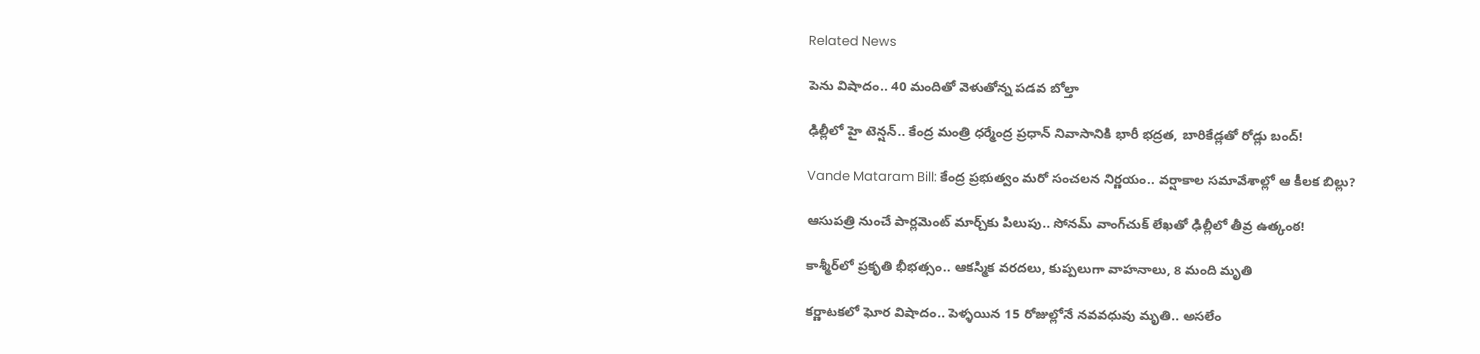Related News

పెను విషాదం.. 40 మందితో వెళుతోన్న ప‌డ‌వ బోల్తా

ఢిల్లీలో హై టెన్షన్.. కేంద్ర మంత్రి ధర్మేంద్ర ప్రధాన్ నివాసానికి భారీ భద్రత, బారికేడ్లతో రోడ్లు బంద్!

Vande Mataram Bill: కేంద్ర ప్రభుత్వం మరో సంచలన నిర్ణయం.. వర్షాకాల సమావేశాల్లో ఆ కీలక బిల్లు?

ఆసుపత్రి నుంచే పార్లమెంట్ మార్చ్‌కు పిలుపు.. సోనమ్ వాంగ్‌చుక్ లేఖతో ఢిల్లీలో తీవ్ర ఉత్కంఠ!

కాశ్మీర్‌లో ప్రకృతి భీభత్సం.. ఆకస్మిక వరదలు, కుప్పలుగా వాహనాలు, 8 మంది మృతి

కర్ణాటకలో ఘోర విషాదం.. పెళ్ళయిన 15 రోజుల్లోనే నవవధువు మృతి.. అసలేం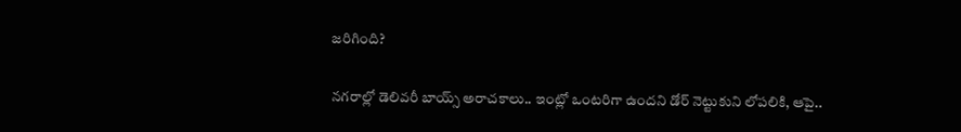జరిగింది?

నగరాల్లో డెలివరీ బాయ్స్ అరాచకాలు.. ఇంట్లో ఒంటరిగా ఉందని డోర్ నెట్టుకుని లోపలికి, ఆపై..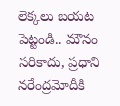లెక్కలు బయట పెట్టండి.. మౌనం సరికాదు, ప్రధాని నరేంద్రమోదీకి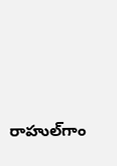రాహుల్‌‌గాం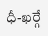ధీ-ఖర్గే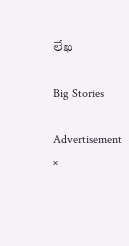లేఖ

Big Stories

Advertisement
×